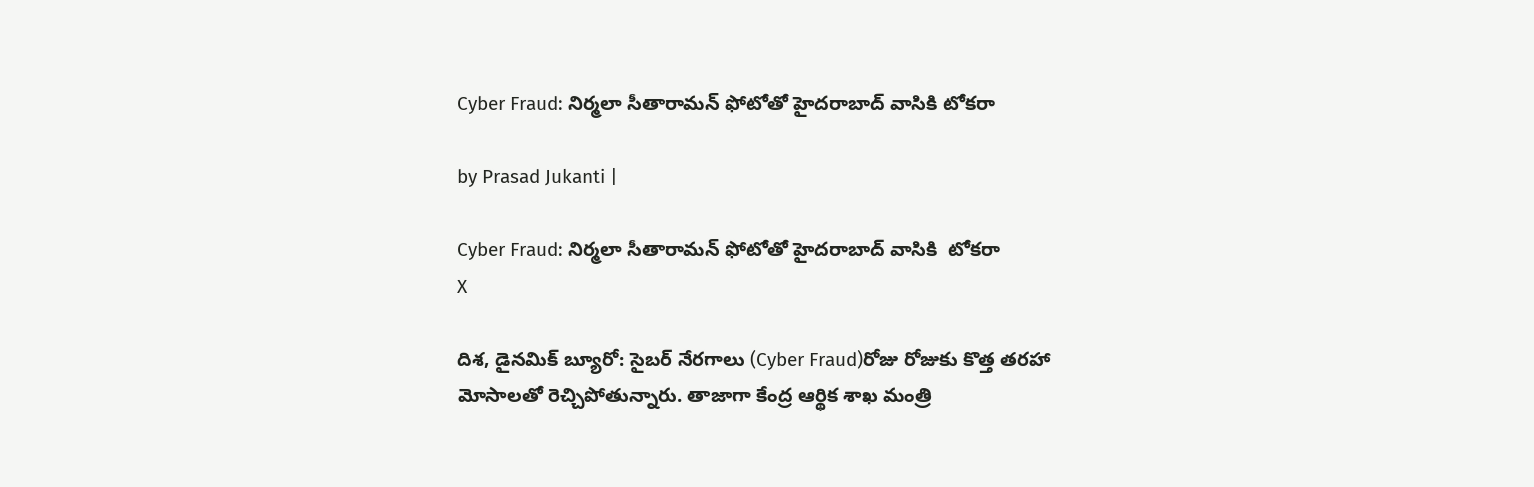Cyber Fraud: నిర్మలా సీతారామన్ ఫోటోతో హైదరాబాద్ వాసికి టోకరా

by Prasad Jukanti |

Cyber Fraud: నిర్మలా సీతారామన్ ఫోటోతో హైదరాబాద్ వాసికి  టోకరా
X

దిశ, డైనమిక్ బ్యూరో: సైబర్ నేరగాలు (Cyber Fraud)రోజు రోజుకు కొత్త తరహా మోసాలతో రెచ్చిపోతున్నారు. తాజాగా కేంద్ర ఆర్థిక శాఖ మంత్రి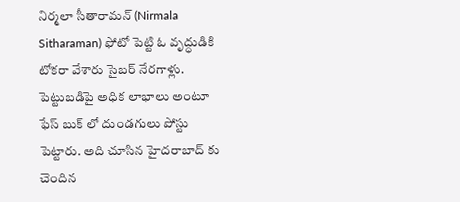నిర్మలా సీతారామన్ (Nirmala Sitharaman) ఫోటో పెట్టి ఓ వృద్ధుడికి టోకరా వేశారు సైబర్ నేరగాళ్లు. పెట్టుబడిపై అధిక లాభాలు అంటూ ఫేస్ బుక్ లో దుండగులు పోస్టు పెట్టారు. అది చూసిన హైదరాబాద్ కు చెందిన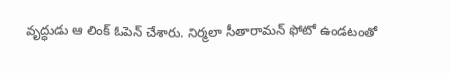వృద్ధుడు ఆ లింక్ ఓపెన్ చేశారు. నిర్మలా సీతారామన్ ఫోటో ఉండటంతో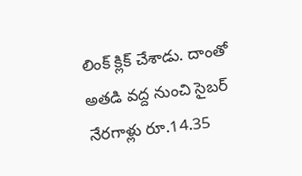లింక్ క్లిక్ చేశాడు. దాంతో అతడి వద్ద నుంచి సైబర్ నేరగాళ్లు రూ.14.35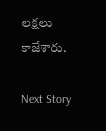లక్షలు కాజేశారు.

Next Story